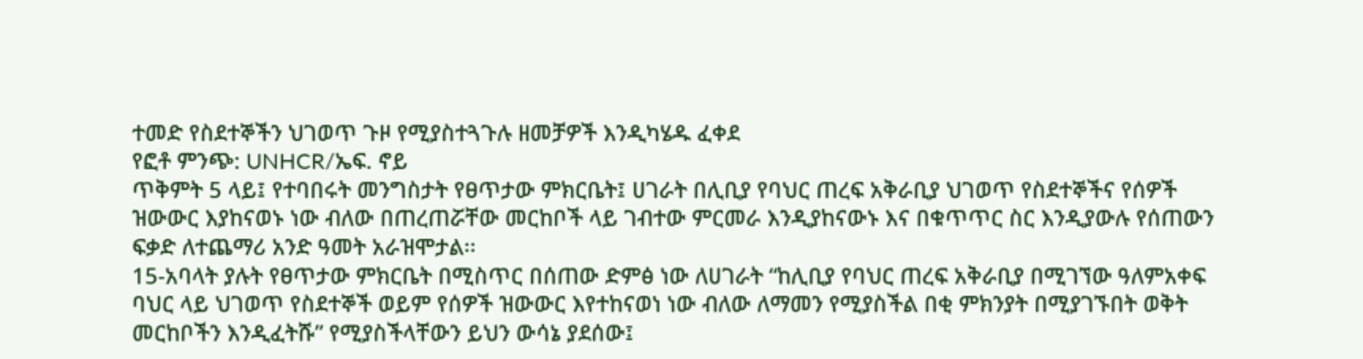ተመድ የስደተኞችን ህገወጥ ጉዞ የሚያስተጓጉሉ ዘመቻዎች እንዲካሄዱ ፈቀደ
የፎቶ ምንጭ: UNHCR/ኤፍ. ኖይ
ጥቅምት 5 ላይ፤ የተባበሩት መንግስታት የፀጥታው ምክርቤት፤ ሀገራት በሊቢያ የባህር ጠረፍ አቅራቢያ ህገወጥ የስደተኞችና የሰዎች ዝውውር እያከናወኑ ነው ብለው በጠረጠሯቸው መርከቦች ላይ ገብተው ምርመራ እንዲያከናውኑ እና በቁጥጥር ስር እንዲያውሉ የሰጠውን ፍቃድ ለተጨማሪ አንድ ዓመት አራዝሞታል፡፡
15-አባላት ያሉት የፀጥታው ምክርቤት በሚስጥር በሰጠው ድምፅ ነው ለሀገራት “ከሊቢያ የባህር ጠረፍ አቅራቢያ በሚገኘው ዓለምአቀፍ ባህር ላይ ህገወጥ የስደተኞች ወይም የሰዎች ዝውውር እየተከናወነ ነው ብለው ለማመን የሚያስችል በቂ ምክንያት በሚያገኙበት ወቅት መርከቦችን እንዲፈትሹ” የሚያስችላቸውን ይህን ውሳኔ ያደሰው፤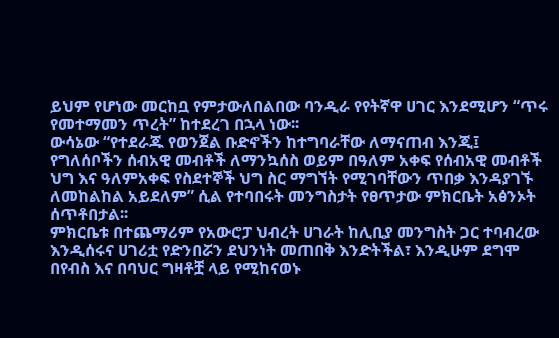ይህም የሆነው መርከቧ የምታውለበልበው ባንዲራ የየትኛዋ ሀገር እንደሚሆን “ጥሩ የመተማመን ጥረት” ከተደረገ በኋላ ነው፡፡
ውሳኔው “የተደራጁ የወንጀል ቡድኖችን ከተግባራቸው ለማናጠብ እንጂ፤ የግለሰቦችን ሰብአዊ መብቶች ለማንኳሰስ ወይም በዓለም አቀፍ የሰብአዊ መብቶች ህግ እና ዓለምአቀፍ የስደተኞች ህግ ስር ማግኘት የሚገባቸውን ጥበቃ እንዳያገኙ ለመከልከል አይደለም” ሲል የተባበሩት መንግስታት የፀጥታው ምክርቤት አፅንኦት ሰጥቶበታል፡፡
ምክርቤቱ በተጨማሪም የአውሮፓ ህብረት ሀገራት ከሊቢያ መንግስት ጋር ተባብረው እንዲሰሩና ሀገሪቷ የድንበሯን ደህንነት መጠበቅ እንድትችል፣ እንዲሁም ደግሞ በየብስ እና በባህር ግዛቶቿ ላይ የሚከናወኑ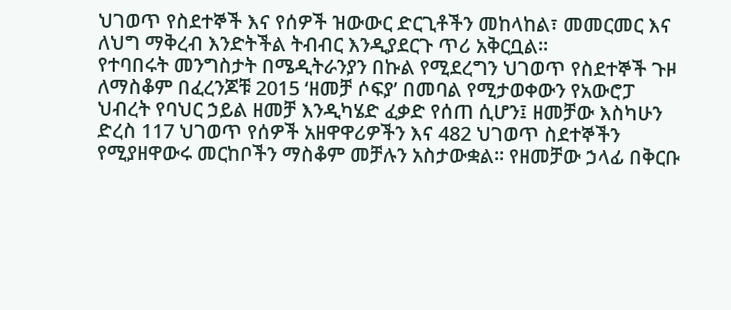ህገወጥ የስደተኞች እና የሰዎች ዝውውር ድርጊቶችን መከላከል፣ መመርመር እና ለህግ ማቅረብ እንድትችል ትብብር እንዲያደርጉ ጥሪ አቅርቧል፡፡
የተባበሩት መንግስታት በሜዲትራንያን በኩል የሚደረግን ህገወጥ የስደተኞች ጉዞ ለማስቆም በፈረንጆቹ 2015 ‘ዘመቻ ሶፍያ’ በመባል የሚታወቀውን የአውሮፓ ህብረት የባህር ኃይል ዘመቻ እንዲካሄድ ፈቃድ የሰጠ ሲሆን፤ ዘመቻው እስካሁን ድረስ 117 ህገወጥ የሰዎች አዘዋዋሪዎችን እና 482 ህገወጥ ስደተኞችን የሚያዘዋውሩ መርከቦችን ማስቆም መቻሉን አስታውቋል፡፡ የዘመቻው ኃላፊ በቅርቡ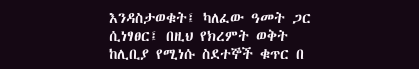እንዳስታወቁት፤ ካለፈው ዓመት ጋር ሲነፃፀር፤ በዚህ የክረምት ወቅት ከሊቢያ የሚነሱ ስደተኞች ቁጥር በ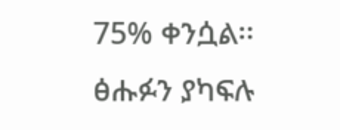75% ቀንሷል፡፡
ፅሑፉን ያካፍሉ